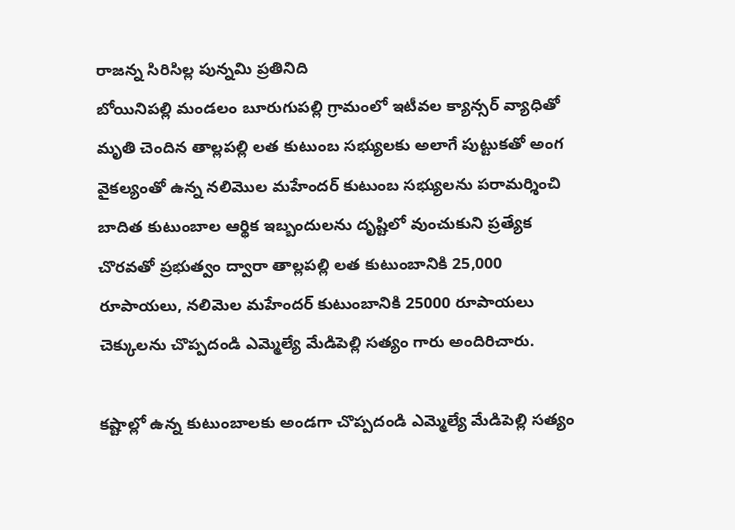రాజన్న సిరిసిల్ల పున్నమి ప్రతినిది
బోయినిపల్లి మండలం బూరుగుపల్లి గ్రామంలో ఇటీవల క్యాన్సర్ వ్యాధితో మృతి చెందిన తాల్లపల్లి లత కుటుంబ సభ్యులకు అలాగే పుట్టుకతో అంగ వైకల్యంతో ఉన్న నలిమొల మహేందర్ కుటుంబ సభ్యులను పరామర్శించి బాదిత కుటుంబాల ఆర్థిక ఇబ్బందులను దృష్టిలో వుంచుకుని ప్రత్యేక చొరవతో ప్రభుత్వం ద్వారా తాల్లపల్లి లత కుటుంబానికి 25,000 రూపాయలు, నలిమెల మహేందర్ కుటుంబానికి 25000 రూపాయలు చెక్కులను చొప్పదండి ఎమ్మెల్యే మేడిపెల్లి సత్యం గారు అందిరిచారు.

కష్టాల్లో ఉన్న కుటుంబాలకు అండగా చొప్పదండి ఎమ్మెల్యే మేడిపెల్లి సత్యం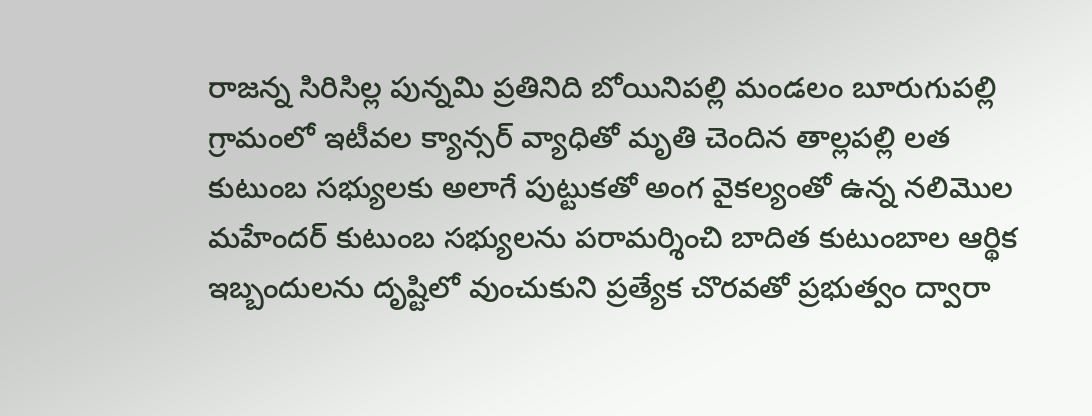రాజన్న సిరిసిల్ల పున్నమి ప్రతినిది బోయినిపల్లి మండలం బూరుగుపల్లి గ్రామంలో ఇటీవల క్యాన్సర్ వ్యాధితో మృతి చెందిన తాల్లపల్లి లత కుటుంబ సభ్యులకు అలాగే పుట్టుకతో అంగ వైకల్యంతో ఉన్న నలిమొల మహేందర్ కుటుంబ సభ్యులను పరామర్శించి బాదిత కుటుంబాల ఆర్థిక ఇబ్బందులను దృష్టిలో వుంచుకుని ప్రత్యేక చొరవతో ప్రభుత్వం ద్వారా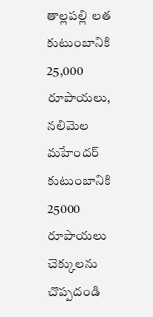తాల్లపల్లి లత కుటుంబానికి 25,000 రూపాయలు, నలిమెల మహేందర్ కుటుంబానికి 25000 రూపాయలు చెక్కులను చొప్పదండి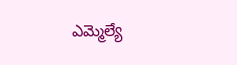ఎమ్మెల్యే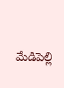మేడిపెల్లి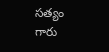సత్యం గారు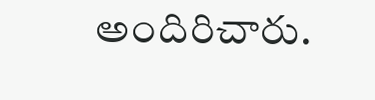అందిరిచారు.